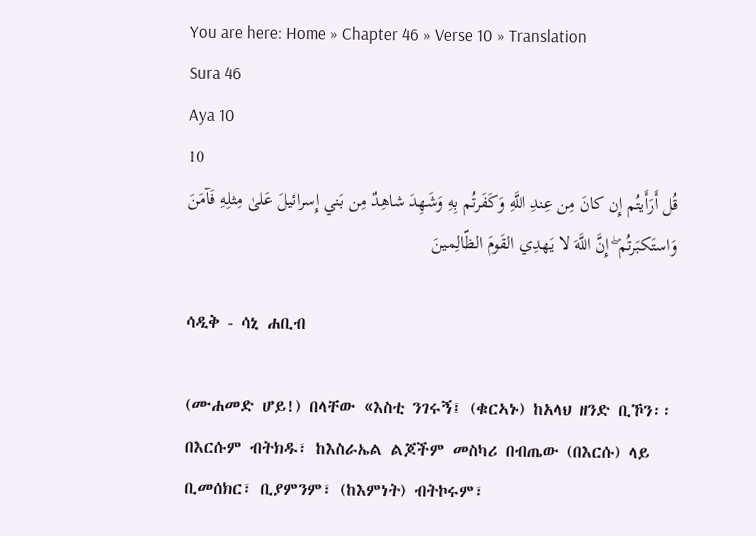You are here: Home » Chapter 46 » Verse 10 » Translation
Sura 46
Aya 10
10
قُل أَرَأَيتُم إِن كانَ مِن عِندِ اللَّهِ وَكَفَرتُم بِهِ وَشَهِدَ شاهِدٌ مِن بَني إِسرائيلَ عَلىٰ مِثلِهِ فَآمَنَ وَاستَكبَرتُم ۖ إِنَّ اللَّهَ لا يَهدِي القَومَ الظّالِمينَ

ሳዲቅ - ሳኒ ሐቢብ

(ሙሐመድ ሆይ!) በላቸው «እስቲ ንገሩኝ፤ (ቁርኣኑ) ከአላህ ዘንድ ቢኾን፡፡ በእርሱም ብትክዱ፣ ከእስራኤል ልጆችም መስካሪ በብጤው (በእርሱ) ላይ ቢመሰክር፣ ቢያምንም፣ (ከእምነት) ብትኮሩም፣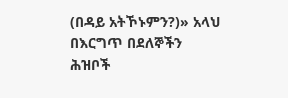(በዳይ አትኾኑምን?)» አላህ በእርግጥ በደለኞችን ሕዝቦች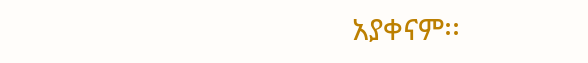አያቀናም፡፡